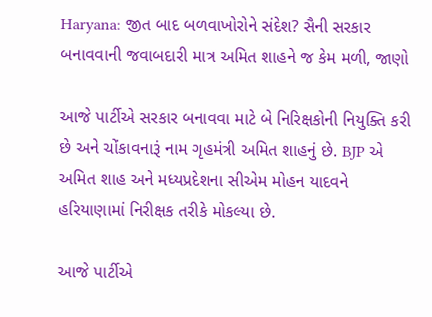Haryana: જીત બાદ બળવાખોરોને સંદેશ? સૈની સરકાર બનાવવાની જવાબદારી માત્ર અમિત શાહને જ કેમ મળી, જાણો

આજે પાર્ટીએ સરકાર બનાવવા માટે બે નિરિક્ષકોની નિયુક્તિ કરી છે અને ચોંકાવનારૂં નામ ગૃહમંત્રી અમિત શાહનું છે. BJP એ અમિત શાહ અને મધ્યપ્રદેશના સીએમ મોહન યાદવને હરિયાણામાં નિરીક્ષક તરીકે મોકલ્યા છે.

આજે પાર્ટીએ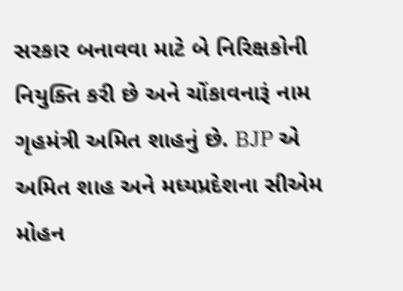સરકાર બનાવવા માટે બે નિરિક્ષકોની નિયુક્તિ કરી છે અને ચોંકાવનારૂં નામ ગૃહમંત્રી અમિત શાહનું છે. BJP એ અમિત શાહ અને મધ્યપ્રદેશના સીએમ મોહન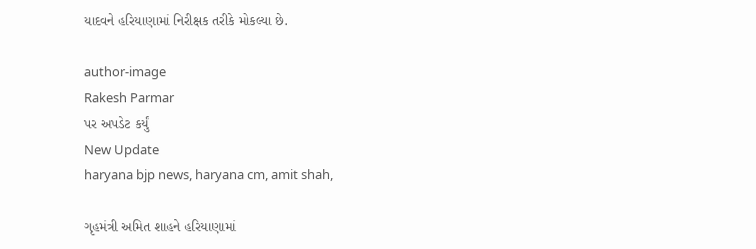યાદવને હરિયાણામાં નિરીક્ષક તરીકે મોકલ્યા છે.

author-image
Rakesh Parmar
પર અપડેટ કર્યું
New Update
haryana bjp news, haryana cm, amit shah,

ગૃહમંત્રી અમિત શાહને હરિયાણામાં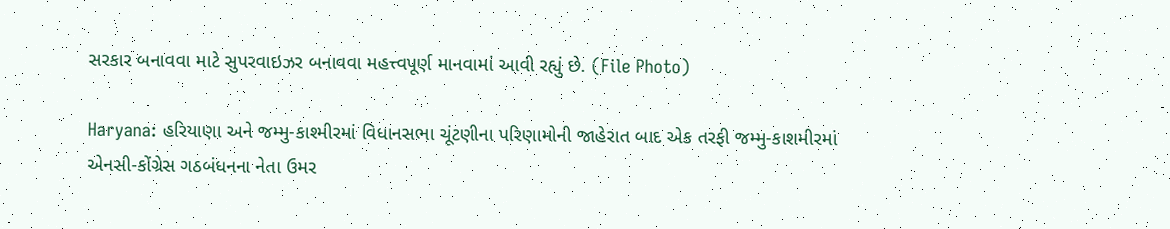સરકાર બનાવવા માટે સુપરવાઇઝર બનાવવા મહત્ત્વપૂર્ણ માનવામાં આવી રહ્યું છે. (File Photo)

Haryana: હરિયાણા અને જમ્મુ-કાશ્મીરમાં વિધાનસભા ચૂંટણીના પરિણામોની જાહેરાત બાદ એક તરફી જમ્મુ-કાશમીરમાં એનસી-કોંગ્રેસ ગઠબંધનના નેતા ઉમર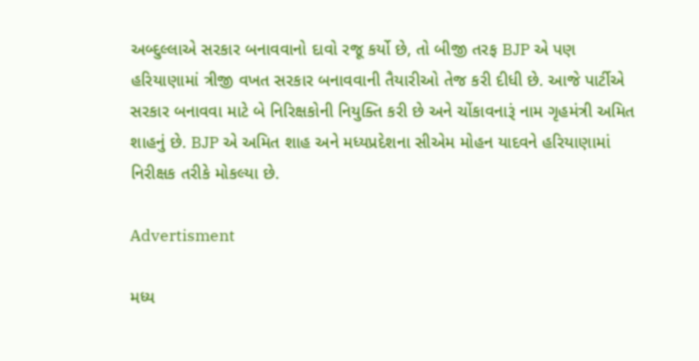અબ્દુલ્લાએ સરકાર બનાવવાનો દાવો રજૂ કર્યો છે, તો બીજી તરફ BJP એ પણ હરિયાણામાં ત્રીજી વખત સરકાર બનાવવાની તૈયારીઓ તેજ કરી દીધી છે. આજે પાર્ટીએ સરકાર બનાવવા માટે બે નિરિક્ષકોની નિયુક્તિ કરી છે અને ચોંકાવનારૂં નામ ગૃહમંત્રી અમિત શાહનું છે. BJP એ અમિત શાહ અને મધ્યપ્રદેશના સીએમ મોહન યાદવને હરિયાણામાં નિરીક્ષક તરીકે મોકલ્યા છે.

Advertisment

મધ્ય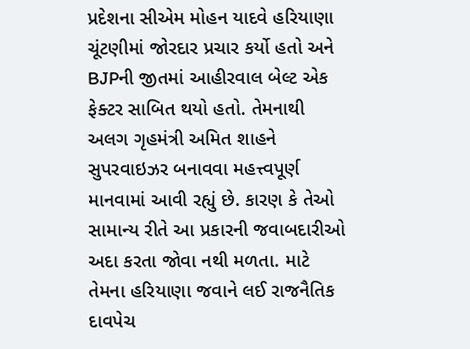પ્રદેશના સીએમ મોહન યાદવે હરિયાણા ચૂંટણીમાં જોરદાર પ્રચાર કર્યો હતો અને BJPની જીતમાં આહીરવાલ બેલ્ટ એક ફેક્ટર સાબિત થયો હતો. તેમનાથી અલગ ગૃહમંત્રી અમિત શાહને સુપરવાઇઝર બનાવવા મહત્ત્વપૂર્ણ માનવામાં આવી રહ્યું છે. કારણ કે તેઓ સામાન્ય રીતે આ પ્રકારની જવાબદારીઓ અદા કરતા જોવા નથી મળતા. માટે તેમના હરિયાણા જવાને લઈ રાજનૈતિક દાવપેચ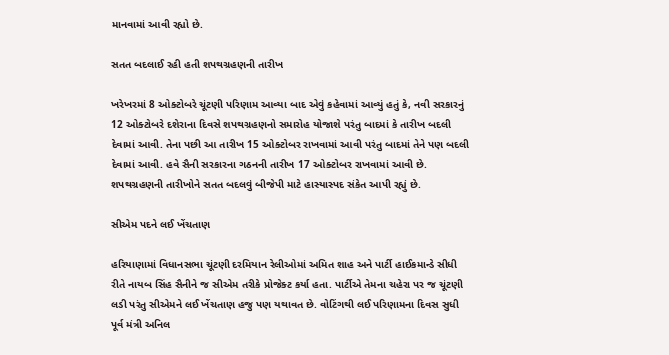માનવામાં આવી રહ્યો છે.

સતત બદલાઈ રહી હતી શપથગ્રહણની તારીખ

ખરેખરમાં 8 ઓક્ટોબરે ચૂંટણી પરિણામ આવ્યા બાદ એવું કહેવામાં આવ્યું હતું કે, નવી સરકારનું 12 ઓક્ટોબરે દશેરાના દિવસે શપથગ્રહણનો સમારોહ યોજાશે પરંતુ બાદમાં કે તારીખ બદલી દેવામાં આવી. તેના પછી આ તારીખ 15 ઓક્ટોબર રાખવામાં આવી પરંતુ બાદમાં તેને પણ બદલી દેવામાં આવી. હવે સૈની સરકારના ગઠનની તારીખ 17 ઓક્ટોબર રાખવામાં આવી છે. શપથગ્રહણની તારીખોને સતત બદલવું બીજેપી માટે હાસ્યાસ્પદ સંકેત આપી રહ્યું છે.

સીએમ પદને લઈ ખેંચતાણ

હરિયાણામાં વિધાનસભા ચૂંટણી દરમિયાન રેલીઓમાં અમિત શાહ અને પાર્ટી હાઈકમાન્ડે સીધી રીતે નાયબ સિંહ સૈનીને જ સીએમ તરીકે પ્રોજેક્ટ કર્યા હતા. પાર્ટીએ તેમના ચહેરા પર જ ચૂંટણી લડી પરંતુ સીએમને લઈ ખેંચતાણ હજુ પણ યથાવત છે. વોટિંગથી લઈ પરિણામના દિવસ સુધી પૂર્વ મંત્રી અનિલ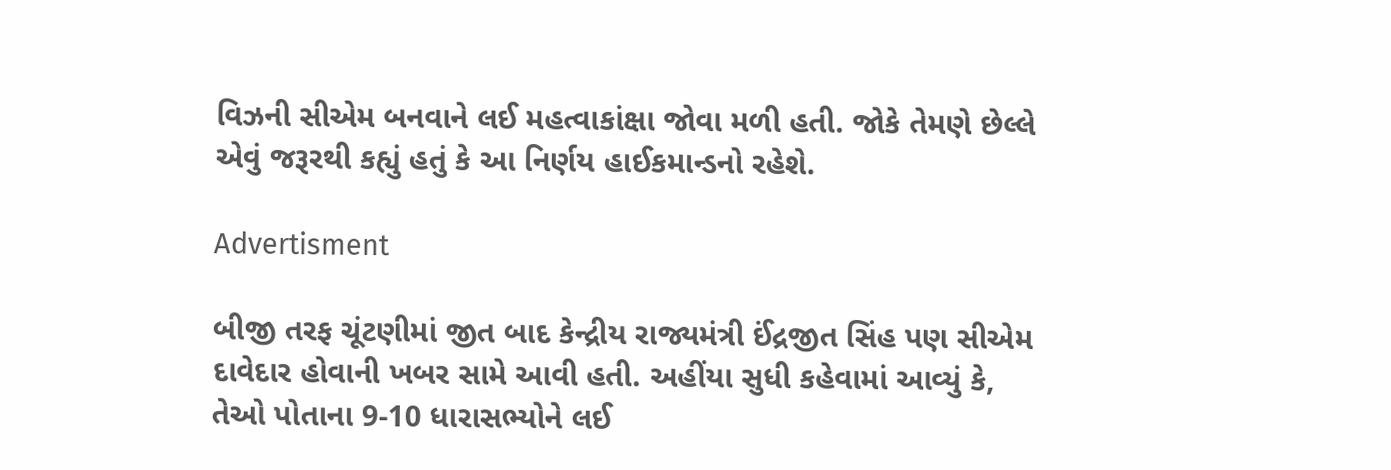વિઝની સીએમ બનવાને લઈ મહત્વાકાંક્ષા જોવા મળી હતી. જોકે તેમણે છેલ્લે એવું જરૂરથી કહ્યું હતું કે આ નિર્ણય હાઈકમાન્ડનો રહેશે.

Advertisment

બીજી તરફ ચૂંટણીમાં જીત બાદ કેન્દ્રીય રાજ્યમંત્રી ઈંદ્રજીત સિંહ પણ સીએમ દાવેદાર હોવાની ખબર સામે આવી હતી. અહીંયા સુધી કહેવામાં આવ્યું કે, તેઓ પોતાના 9-10 ધારાસભ્યોને લઈ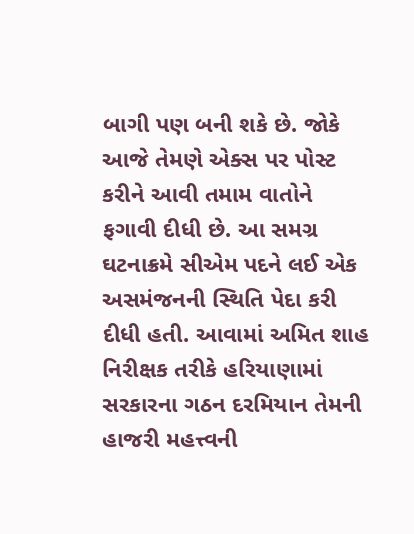બાગી પણ બની શકે છે. જોકે આજે તેમણે એક્સ પર પોસ્ટ કરીને આવી તમામ વાતોને ફગાવી દીધી છે. આ સમગ્ર ઘટનાક્રમે સીએમ પદને લઈ એક અસમંજનની સ્થિતિ પેદા કરી દીધી હતી. આવામાં અમિત શાહ નિરીક્ષક તરીકે હરિયાણામાં સરકારના ગઠન દરમિયાન તેમની હાજરી મહત્ત્વની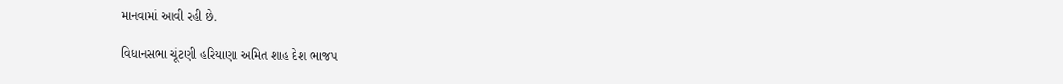માનવામાં આવી રહી છે.

વિધાનસભા ચૂંટણી હરિયાણા અમિત શાહ દેશ ભાજપ